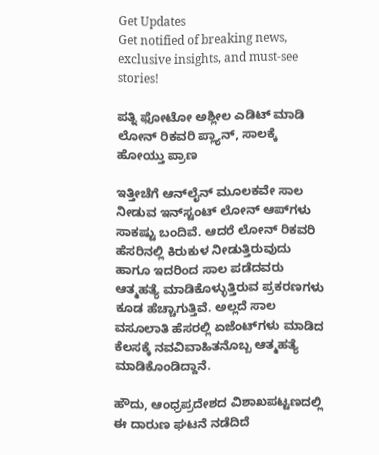Get Updates
Get notified of breaking news, exclusive insights, and must-see stories!

ಪತ್ನಿ ಫೋಟೋ ಅಶ್ಲೀಲ ಎಡಿಟ್‌ ಮಾಡಿ ಲೋನ್‌ ರಿಕವರಿ ಪ್ಲ್ಯಾನ್‌, ಸಾಲಕ್ಕೆ ಹೋಯ್ತು ಪ್ರಾಣ

ಇತ್ತೀಚೆಗೆ ಆನ್‌ಲೈನ್‌ ಮೂಲಕವೇ ಸಾಲ ನೀಡುವ ಇನ್‌ಸ್ಟಂಟ್ ಲೋನ್ ಆಪ್‌ಗಳು ಸಾಕಷ್ಟು ಬಂದಿವೆ. ಆದರೆ ಲೋನ್‌ ರಿಕವರಿ ಹೆಸರಿನಲ್ಲಿ ಕಿರುಕುಳ ನೀಡುತ್ತಿರುವುದು ಹಾಗೂ ಇದರಿಂದ ಸಾಲ ಪಡೆದವರು ಆತ್ಮಹತ್ಯೆ ಮಾಡಿಕೊಳ್ಳುತ್ತಿರುವ ಪ್ರಕರಣಗಳು ಕೂಡ ಹೆಚ್ಚಾಗುತ್ತಿವೆ. ಅಲ್ಲದೆ ಸಾಲ ವಸೂಲಾತಿ ಹೆಸರಲ್ಲಿ ಏಜೆಂಟ್‌ಗಳು ಮಾಡಿದ ಕೆಲಸಕ್ಕೆ ನವವಿವಾಹಿತನೊಬ್ಬ ಆತ್ಮಹತ್ಯೆ ಮಾಡಿಕೊಂಡಿದ್ದಾನೆ.

ಹೌದು, ಆಂಧ್ರಪ್ರದೇಶದ ವಿಶಾಖಪಟ್ಟಣದಲ್ಲಿ ಈ ದಾರುಣ ಘಟನೆ ನಡೆದಿದೆ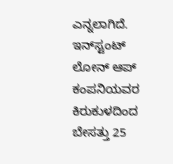ಎನ್ನಲಾಗಿದೆ. ಇನ್‌ಸ್ಟಂಟ್ ಲೋನ್ ಆಪ್ ಕಂಪನಿಯವರ ಕಿರುಕುಳದಿಂದ ಬೇಸತ್ತು 25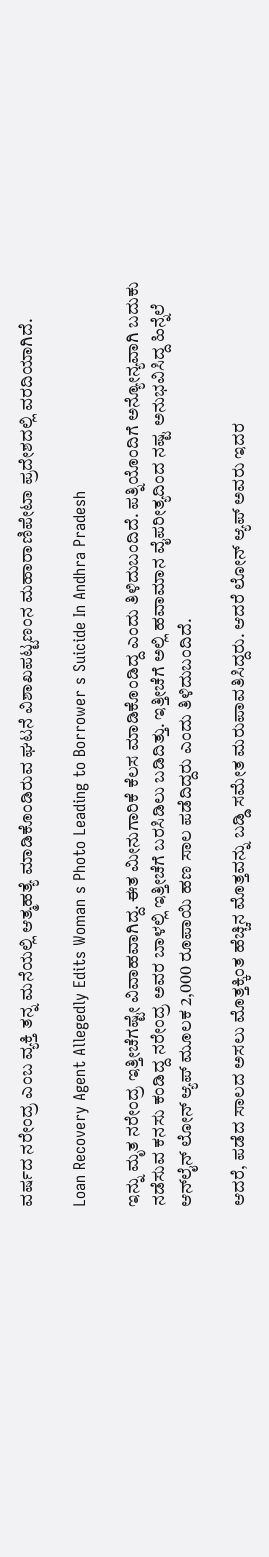ವರ್ಷದ ನರೇಂದ್ರ ಎಂಬ ವ್ಯಕ್ತಿ ತನ್ನ ಮನೆಯಲ್ಲಿ ಆತ್ಮಹತ್ಯೆ ಮಾಡಿಕೊಂಡಿರುವ ಘಟನೆ ವಿಶಾಖಪಟ್ಟಣಂನ ಮಹಾರಾಣಿಪೇಟಾ ಪ್ರದೇಶದಲ್ಲಿ ವರದಿಯಾಗಿದೆ.

Loan Recovery Agent Allegedly Edits Woman s Photo Leading to Borrower s Suicide In Andhra Pradesh

ಇನ್ನು ಮೃತ ನರೇಂದ್ರ ಇತ್ತೀಚೆಗಷ್ಟೇ ವಿವಾಹವಾಗಿದ್ದ. ಈತ ಮೀನುಗಾರಿಕೆ ಕೆಲಸ ಮಾಡಿಕೊಂಡಿದ್ದ ಎಂದು ತಿಳಿದುಬಂದಿದೆ. ಪತ್ನಿಯೊಂದಿಗೆ ಅನ್ಯೋನ್ಯವಾಗಿ ಬದುಕು ನಡೆಸುವ ಕನಸು ಕಂಡಿದ್ದ ನರೇಂದ್ರ ಅವರ ಬಾಳಲ್ಲಿ ಇತ್ತೀಚೆಗೆ ಬರಸಿಡಿಲು ಬಡಿದಿತ್ತು. ಇತ್ತೀಚೆಗೆ ಅಲ್ಲಿ ಹವಾಮಾನ ವೈಪರೀತ್ಯದಿಂದ ನಷ್ಟ ಅನುಭವಿಸಿದ್ದ ಹಿನ್ನೆಲೆ ಆನ್‌ಲೈನ್‌ ಲೋನ್‌ ಆ್ಯಪ್ ಮೂಲಕ 2,000 ರೂಪಾಯಿ ಹಣ ಸಾಲ ಪಡೆದಿದ್ದರು ಎಂದು ತಿಳಿದುಬಂದಿದೆ.

ಆದರೆ, ಪಡೆದ ಸಾಲದ ಅಸಲು ಮೊತ್ತಕ್ಕಿಂತ ಹೆಚ್ಚಿನ ಮೊತ್ತವನ್ನು ಬಡ್ಡಿ ಸಮೇತ ಮರುಪಾವತಿಸಿದ್ದರು. ಆದರೆ ಲೋನ್‌ ಆ್ಯಪ್ ಅವರು ಇದರ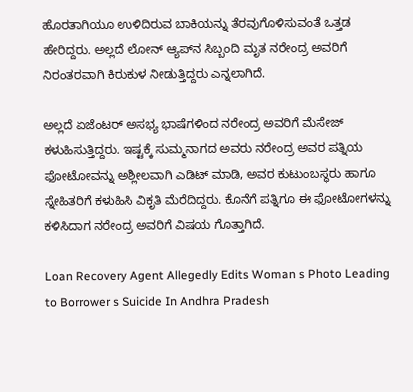ಹೊರತಾಗಿಯೂ ಉಳಿದಿರುವ ಬಾಕಿಯನ್ನು ತೆರವುಗೊಳಿಸುವಂತೆ ಒತ್ತಡ ಹೇರಿದ್ದರು. ಅಲ್ಲದೆ ಲೋನ್ ಆ್ಯಪ್‌ನ ಸಿಬ್ಬಂದಿ ಮೃತ ನರೇಂದ್ರ ಅವರಿಗೆ ನಿರಂತರವಾಗಿ ಕಿರುಕುಳ ನೀಡುತ್ತಿದ್ದರು ಎನ್ನಲಾಗಿದೆ.

ಅಲ್ಲದೆ ಏಜೆಂಟರ್‌ ಅಸಭ್ಯ ಭಾಷೆಗಳಿಂದ ನರೇಂದ್ರ ಅವರಿಗೆ ಮೆಸೇಜ್‌ ಕಳುಹಿಸುತ್ತಿದ್ದರು. ಇಷ್ಟಕ್ಕೆ ಸುಮ್ಮನಾಗದ ಅವರು ನರೇಂದ್ರ ಅವರ ಪತ್ನಿಯ ಫೋಟೋವನ್ನು ಅಶ್ಲೀಲವಾಗಿ ಎಡಿಟ್‌ ಮಾಡಿ, ಅವರ ಕುಟುಂಬಸ್ಥರು ಹಾಗೂ ಸ್ನೇಹಿತರಿಗೆ ಕಳುಹಿಸಿ ವಿಕೃತಿ ಮೆರೆದಿದ್ದರು. ಕೊನೆಗೆ ಪತ್ನಿಗೂ ಈ ಫೋಟೋಗಳನ್ನು ಕಳಿಸಿದಾಗ ನರೇಂದ್ರ ಅವರಿಗೆ ವಿಷಯ ಗೊತ್ತಾಗಿದೆ.

Loan Recovery Agent Allegedly Edits Woman s Photo Leading to Borrower s Suicide In Andhra Pradesh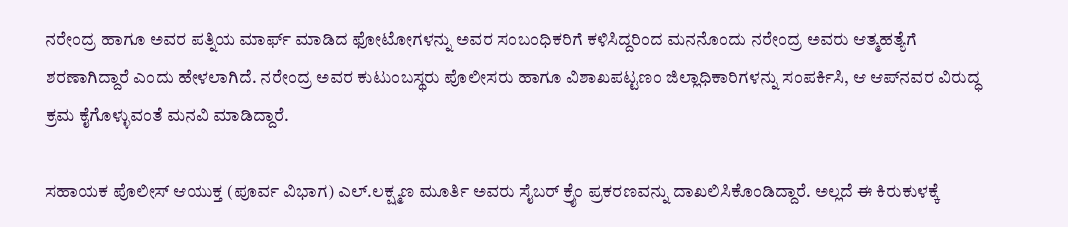ನರೇಂದ್ರ ಹಾಗೂ ಅವರ ಪತ್ನಿಯ ಮಾರ್ಫ್ ಮಾಡಿದ ಫೋಟೋಗಳನ್ನು ಅವರ ಸಂಬಂಧಿಕರಿಗೆ ಕಳಿಸಿದ್ದರಿಂದ ಮನನೊಂದು ನರೇಂದ್ರ ಅವರು ಆತ್ಮಹತ್ಯೆಗೆ ಶರಣಾಗಿದ್ದಾರೆ ಎಂದು ಹೇಳಲಾಗಿದೆ. ನರೇಂದ್ರ ಅವರ ಕುಟುಂಬಸ್ಥರು ಪೊಲೀಸರು ಹಾಗೂ ವಿಶಾಖಪಟ್ಟಣಂ ಜಿಲ್ಲಾಧಿಕಾರಿಗಳನ್ನು ಸಂಪರ್ಕಿಸಿ, ಆ ಆಪ್‌ನವರ ವಿರುದ್ಧ ಕ್ರಮ ಕೈಗೊಳ್ಳುವಂತೆ ಮನವಿ ಮಾಡಿದ್ದಾರೆ.

ಸಹಾಯಕ ಪೊಲೀಸ್ ಆಯುಕ್ತ (ಪೂರ್ವ ವಿಭಾಗ) ಎಲ್.ಲಕ್ಷ್ಮಣ ಮೂರ್ತಿ ಅವರು ಸೈಬರ್ ಕ್ರೈಂ ಪ್ರಕರಣವನ್ನು ದಾಖಲಿಸಿಕೊಂಡಿದ್ದಾರೆ. ಅಲ್ಲದೆ ಈ ಕಿರುಕುಳಕ್ಕೆ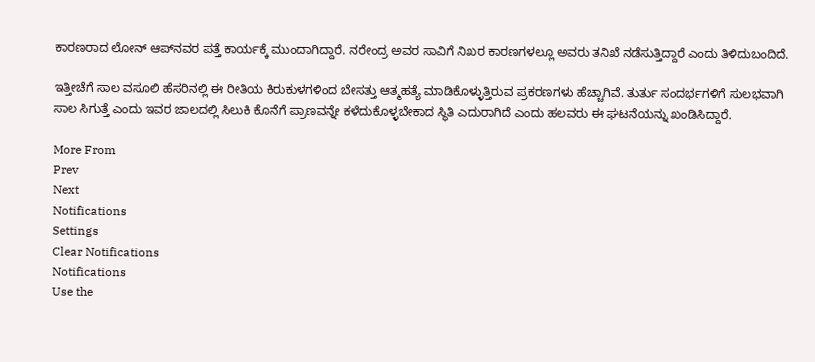ಕಾರಣರಾದ ಲೋನ್‌ ಆಪ್‌ನವರ ಪತ್ತೆ ಕಾರ್ಯಕ್ಕೆ ಮುಂದಾಗಿದ್ದಾರೆ. ನರೇಂದ್ರ ಅವರ ಸಾವಿಗೆ ನಿಖರ ಕಾರಣಗಳಲ್ಲೂ ಅವರು ತನಿಖೆ ನಡೆಸುತ್ತಿದ್ದಾರೆ ಎಂದು ತಿಳಿದುಬಂದಿದೆ.

ಇತ್ತೀಚೆಗೆ ಸಾಲ ವಸೂಲಿ ಹೆಸರಿನಲ್ಲಿ ಈ ರೀತಿಯ ಕಿರುಕುಳಗಳಿಂದ ಬೇಸತ್ತು ಆತ್ಮಹತ್ಯೆ ಮಾಡಿಕೊಳ್ಳುತ್ತಿರುವ ಪ್ರಕರಣಗಳು ಹೆಚ್ಚಾಗಿವೆ. ತುರ್ತು ಸಂದರ್ಭಗಳಿಗೆ ಸುಲಭವಾಗಿ ಸಾಲ ಸಿಗುತ್ತೆ ಎಂದು ಇವರ ಜಾಲದಲ್ಲಿ ಸಿಲುಕಿ ಕೊನೆಗೆ ಪ್ರಾಣವನ್ನೇ ಕಳೆದುಕೊಳ್ಳಬೇಕಾದ ಸ್ಥಿತಿ ಎದುರಾಗಿದೆ ಎಂದು ಹಲವರು ಈ ಘಟನೆಯನ್ನು ಖಂಡಿಸಿದ್ದಾರೆ.

More From
Prev
Next
Notifications
Settings
Clear Notifications
Notifications
Use the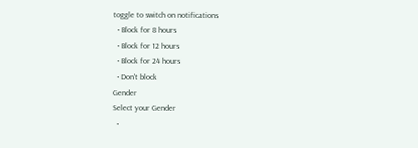toggle to switch on notifications
  • Block for 8 hours
  • Block for 12 hours
  • Block for 24 hours
  • Don't block
Gender
Select your Gender
  •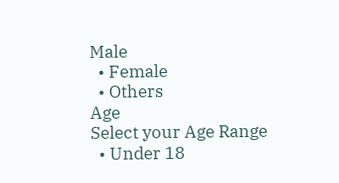Male
  • Female
  • Others
Age
Select your Age Range
  • Under 18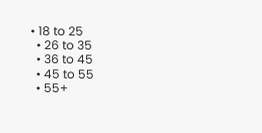• 18 to 25
  • 26 to 35
  • 36 to 45
  • 45 to 55
  • 55+